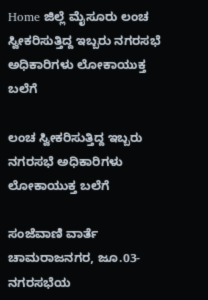Home ಜಿಲ್ಲೆ ಮೈಸೂರು ಲಂಚ ಸ್ವೀಕರಿಸುತ್ತಿದ್ದ ಇಬ್ಬರು ನಗರಸಭೆ ಅಧಿಕಾರಿಗಳು ಲೋಕಾಯುಕ್ತ ಬಲೆಗೆ

ಲಂಚ ಸ್ವೀಕರಿಸುತ್ತಿದ್ದ ಇಬ್ಬರು ನಗರಸಭೆ ಅಧಿಕಾರಿಗಳು ಲೋಕಾಯುಕ್ತ ಬಲೆಗೆ

ಸಂಜೆವಾಣಿ ವಾರ್ತೆ
ಚಾಮರಾಜನಗರ, ಜೂ.03-
ನಗರಸಭೆಯ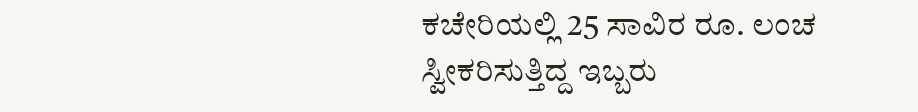ಕಚೇರಿಯಲ್ಲಿ 25 ಸಾವಿರ ರೂ. ಲಂಚ ಸ್ವೀಕರಿಸುತ್ತಿದ್ದ ಇಬ್ಬರು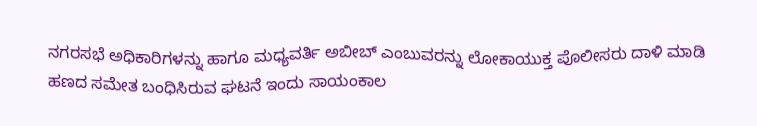ನಗರಸಭೆ ಅಧಿಕಾರಿಗಳನ್ನು ಹಾಗೂ ಮಧ್ಯವರ್ತಿ ಅಬೀಬ್ ಎಂಬುವರನ್ನು ಲೋಕಾಯುಕ್ತ ಪೊಲೀಸರು ದಾಳಿ ಮಾಡಿ ಹಣದ ಸಮೇತ ಬಂಧಿಸಿರುವ ಘಟನೆ ಇಂದು ಸಾಯಂಕಾಲ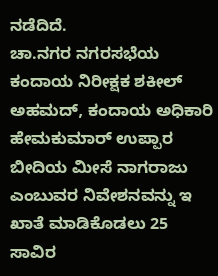ನಡೆದಿದೆ.
ಚಾ.ನಗರ ನಗರಸಭೆಯ ಕಂದಾಯ ನಿರೀಕ್ಷಕ ಶಕೀಲ್ ಅಹಮದ್, ಕಂದಾಯ ಅಧಿಕಾರಿ ಹೇಮಕುಮಾರ್ ಉಪ್ಪಾರ ಬೀದಿಯ ಮೀಸೆ ನಾಗರಾಜು ಎಂಬುವರ ನಿವೇಶನವನ್ನು ಇ ಖಾತೆ ಮಾಡಿಕೊಡಲು 25 ಸಾವಿರ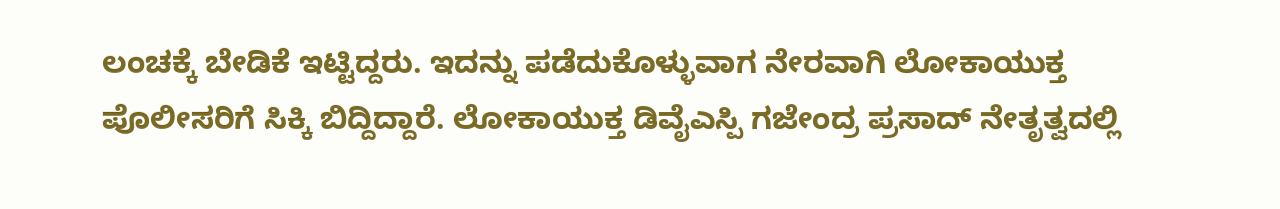ಲಂಚಕ್ಕೆ ಬೇಡಿಕೆ ಇಟ್ಟಿದ್ದರು. ಇದನ್ನು ಪಡೆದುಕೊಳ್ಳುವಾಗ ನೇರವಾಗಿ ಲೋಕಾಯುಕ್ತ ಪೊಲೀಸರಿಗೆ ಸಿಕ್ಕಿ ಬಿದ್ದಿದ್ದಾರೆ. ಲೋಕಾಯುಕ್ತ ಡಿವೈಎಸ್ಪಿ ಗಜೇಂದ್ರ ಪ್ರಸಾದ್ ನೇತೃತ್ವದಲ್ಲಿ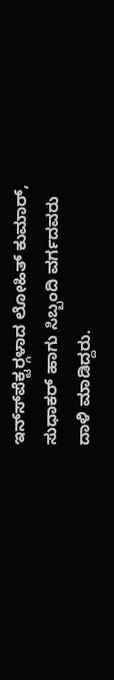ಇನ್ಸ್‍ಪೆಕ್ಟರ್‍ಗಳಾದ ಲೋಹಿತ್ ಕುಮಾರ್, ಸುಧಾಕರ್ ಹಾಗು ಸಿಬ್ಬಂದಿ ವರ್ಗದವರು ದಾಳಿ ಮಾಡಿದ್ದರು.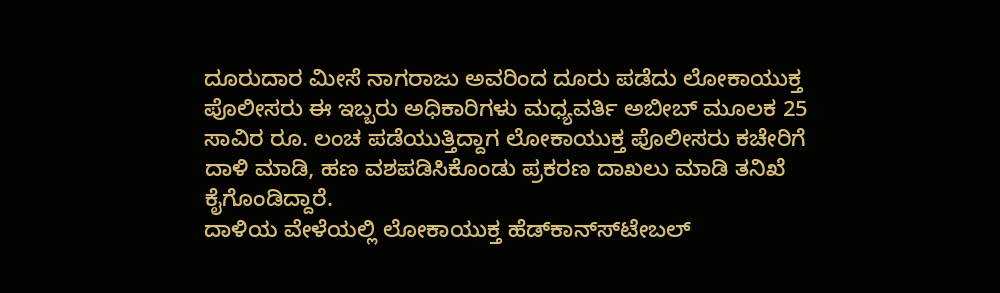ದೂರುದಾರ ಮೀಸೆ ನಾಗರಾಜು ಅವರಿಂದ ದೂರು ಪಡೆದು ಲೋಕಾಯುಕ್ತ ಪೊಲೀಸರು ಈ ಇಬ್ಬರು ಅಧಿಕಾರಿಗಳು ಮಧ್ಯವರ್ತಿ ಅಬೀಬ್ ಮೂಲಕ 25 ಸಾವಿರ ರೂ. ಲಂಚ ಪಡೆಯುತ್ತಿದ್ದಾಗ ಲೋಕಾಯುಕ್ತ ಪೊಲೀಸರು ಕಚೇರಿಗೆ ದಾಳಿ ಮಾಡಿ, ಹಣ ವಶಪಡಿಸಿಕೊಂಡು ಪ್ರಕರಣ ದಾಖಲು ಮಾಡಿ ತನಿಖೆ ಕೈಗೊಂಡಿದ್ದಾರೆ.
ದಾಳಿಯ ವೇಳೆಯಲ್ಲಿ ಲೋಕಾಯುಕ್ತ ಹೆಡ್‍ಕಾನ್ಸ್‍ಟೇಬಲ್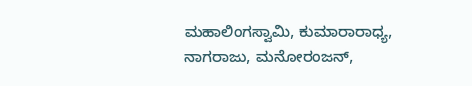ಮಹಾಲಿಂಗಸ್ವಾಮಿ, ಕುಮಾರಾರಾಧ್ಯ, ನಾಗರಾಜು, ಮನೋರಂಜನ್,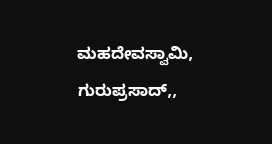ಮಹದೇವಸ್ವಾಮಿ, ಗುರುಪ್ರಸಾದ್,,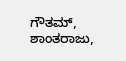ಗೌತಮ್, ಶಾಂತರಾಜು,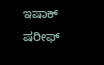ಇಷಾಕ್ ಷರೀಫ್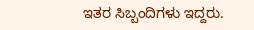ಇತರ ಸಿಬ್ಬಂದಿಗಳು ಇದ್ದರು.